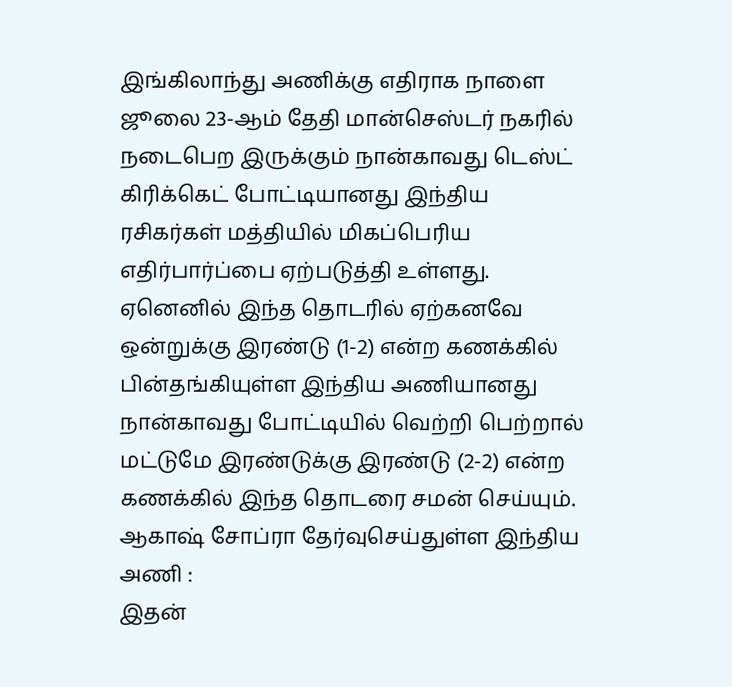இங்கிலாந்து அணிக்கு எதிராக நாளை ஜூலை 23-ஆம் தேதி மான்செஸ்டர் நகரில் நடைபெற இருக்கும் நான்காவது டெஸ்ட் கிரிக்கெட் போட்டியானது இந்திய ரசிகர்கள் மத்தியில் மிகப்பெரிய எதிர்பார்ப்பை ஏற்படுத்தி உள்ளது. ஏனெனில் இந்த தொடரில் ஏற்கனவே ஒன்றுக்கு இரண்டு (1-2) என்ற கணக்கில் பின்தங்கியுள்ள இந்திய அணியானது நான்காவது போட்டியில் வெற்றி பெற்றால் மட்டுமே இரண்டுக்கு இரண்டு (2-2) என்ற கணக்கில் இந்த தொடரை சமன் செய்யும்.
ஆகாஷ் சோப்ரா தேர்வுசெய்துள்ள இந்திய அணி :
இதன்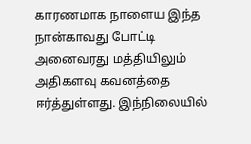காரணமாக நாளைய இந்த நான்காவது போட்டி அனைவரது மத்தியிலும் அதிகளவு கவனத்தை ஈர்த்துள்ளது. இந்நிலையில்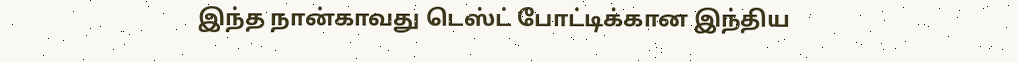இந்த நான்காவது டெஸ்ட் போட்டிக்கான இந்திய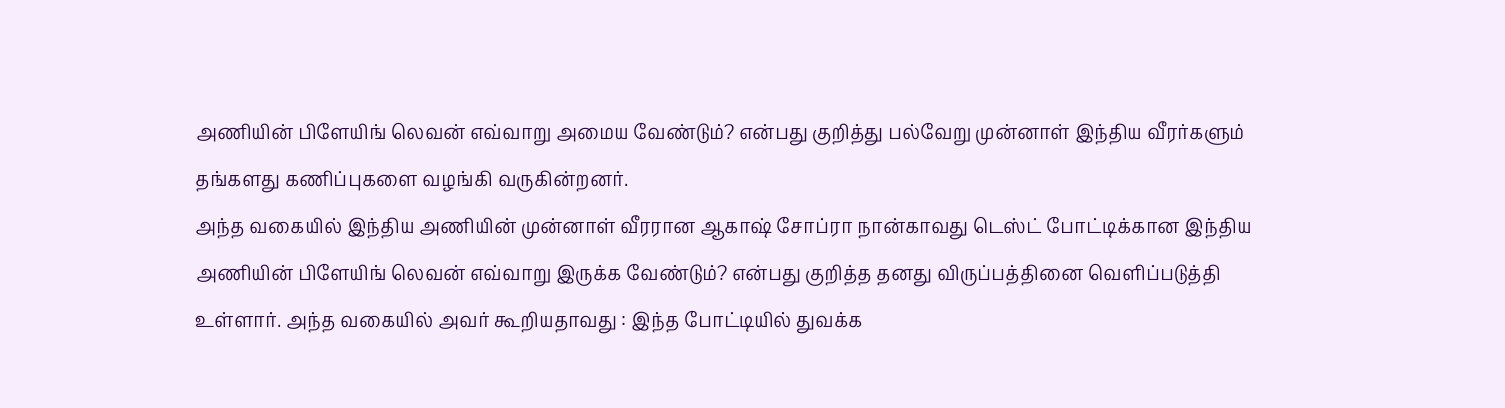அணியின் பிளேயிங் லெவன் எவ்வாறு அமைய வேண்டும்? என்பது குறித்து பல்வேறு முன்னாள் இந்திய வீரர்களும் தங்களது கணிப்புகளை வழங்கி வருகின்றனர்.
அந்த வகையில் இந்திய அணியின் முன்னாள் வீரரான ஆகாஷ் சோப்ரா நான்காவது டெஸ்ட் போட்டிக்கான இந்திய அணியின் பிளேயிங் லெவன் எவ்வாறு இருக்க வேண்டும்? என்பது குறித்த தனது விருப்பத்தினை வெளிப்படுத்தி உள்ளார். அந்த வகையில் அவர் கூறியதாவது : இந்த போட்டியில் துவக்க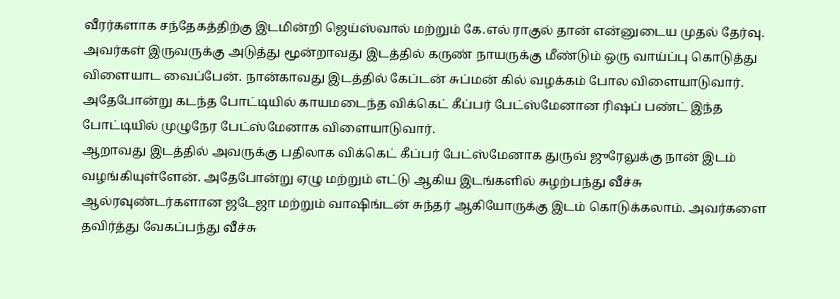வீரர்களாக சந்தேகத்திற்கு இடமின்றி ஜெய்ஸ்வால் மற்றும் கே.எல் ராகுல் தான் என்னுடைய முதல் தேர்வு.
அவர்கள் இருவருக்கு அடுத்து மூன்றாவது இடத்தில் கருண் நாயருக்கு மீண்டும் ஒரு வாய்ப்பு கொடுத்து விளையாட வைப்பேன். நான்காவது இடத்தில் கேப்டன் சுப்மன் கில் வழக்கம் போல விளையாடுவார். அதேபோன்று கடந்த போட்டியில் காயமடைந்த விக்கெட் கீப்பர் பேட்ஸ்மேனான ரிஷப் பண்ட் இந்த போட்டியில் முழுநேர பேட்ஸ்மேனாக விளையாடுவார்.
ஆறாவது இடத்தில் அவருக்கு பதிலாக விக்கெட் கீப்பர் பேட்ஸ்மேனாக துருவ் ஜுரேலுக்கு நான் இடம் வழங்கியுள்ளேன். அதேபோன்று ஏழு மற்றும் எட்டு ஆகிய இடங்களில் சுழற்பந்து வீச்சு ஆல்ரவுண்டர்களான ஜடேஜா மற்றும் வாஷிங்டன் சுந்தர் ஆகியோருக்கு இடம் கொடுக்கலாம். அவர்களை தவிர்த்து வேகப்பந்து வீச்சு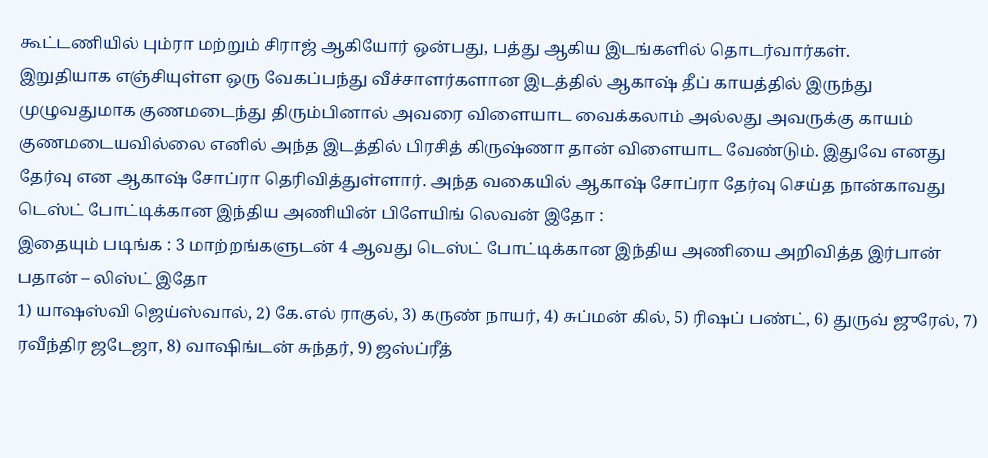கூட்டணியில் பும்ரா மற்றும் சிராஜ் ஆகியோர் ஒன்பது, பத்து ஆகிய இடங்களில் தொடர்வார்கள்.
இறுதியாக எஞ்சியுள்ள ஒரு வேகப்பந்து வீச்சாளர்களான இடத்தில் ஆகாஷ் தீப் காயத்தில் இருந்து முழுவதுமாக குணமடைந்து திரும்பினால் அவரை விளையாட வைக்கலாம் அல்லது அவருக்கு காயம் குணமடையவில்லை எனில் அந்த இடத்தில் பிரசித் கிருஷ்ணா தான் விளையாட வேண்டும். இதுவே எனது தேர்வு என ஆகாஷ் சோப்ரா தெரிவித்துள்ளார். அந்த வகையில் ஆகாஷ் சோப்ரா தேர்வு செய்த நான்காவது டெஸ்ட் போட்டிக்கான இந்திய அணியின் பிளேயிங் லெவன் இதோ :
இதையும் படிங்க : 3 மாற்றங்களுடன் 4 ஆவது டெஸ்ட் போட்டிக்கான இந்திய அணியை அறிவித்த இர்பான் பதான் – லிஸ்ட் இதோ
1) யாஷஸ்வி ஜெய்ஸ்வால், 2) கே.எல் ராகுல், 3) கருண் நாயர், 4) சுப்மன் கில், 5) ரிஷப் பண்ட், 6) துருவ் ஜுரேல், 7) ரவீந்திர ஜடேஜா, 8) வாஷிங்டன் சுந்தர், 9) ஜஸ்ப்ரீத்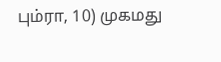பும்ரா, 10) முகமது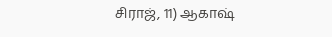சிராஜ், 11) ஆகாஷ்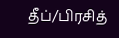தீப்/பிரசித்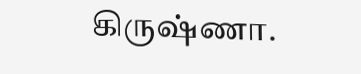கிருஷ்ணா.